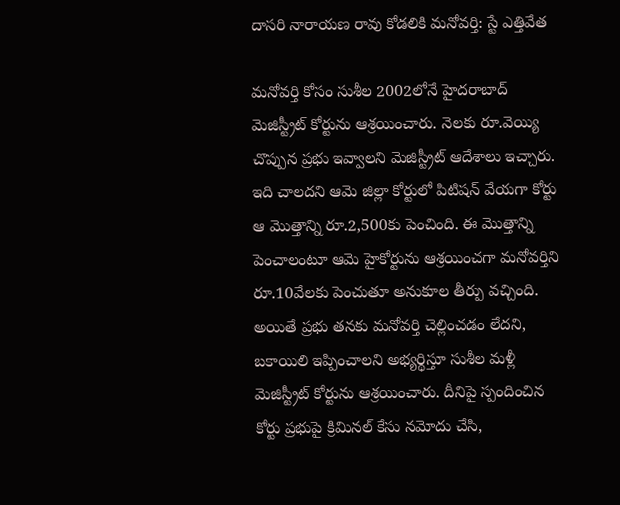దాసరి నారాయణ రావు కోడలికి మనోవర్తి: స్టే ఎత్తివేత

మనోవర్తి కోసం సుశీల 2002లోనే హైదరాబాద్ మెజిస్ట్రీట్ కోర్టును ఆశ్రయించారు. నెలకు రూ.వెయ్యి చొప్పున ప్రభు ఇవ్వాలని మెజిస్ట్రీట్ ఆదేశాలు ఇచ్చారు. ఇది చాలదని ఆమె జిల్లా కోర్టులో పిటిషన్ వేయగా కోర్టు ఆ మొత్తాన్ని రూ.2,500కు పెంచింది. ఈ మొత్తాన్ని పెంచాలంటూ ఆమె హైకోర్టును ఆశ్రయించగా మనోవర్తిని రూ.10వేలకు పెంచుతూ అనుకూల తీర్పు వచ్చింది.
అయితే ప్రభు తనకు మనోవర్తి చెల్లించడం లేదని, బకాయిలి ఇప్పించాలని అభ్యర్థిస్తూ సుశీల మళ్లీ మెజిస్ట్రీట్ కోర్టును ఆశ్రయించారు. దీనిపై స్పందించిన కోర్టు ప్రభుపై క్రిమినల్ కేసు నమోదు చేసి,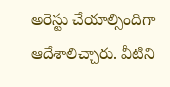అరెస్టు చేయాల్సిందిగా ఆదేశాలిచ్చారు. వీటిని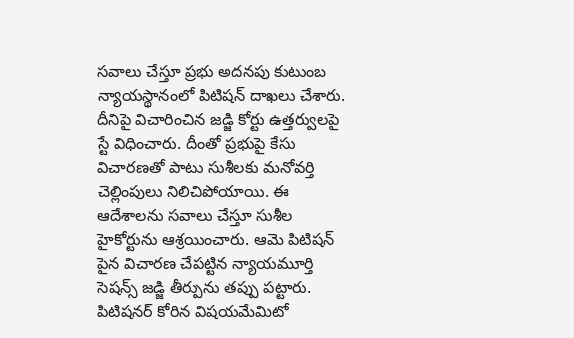సవాలు చేస్తూ ప్రభు అదనపు కుటుంబ న్యాయస్థానంలో పిటిషన్ దాఖలు చేశారు.
దీనిపై విచారించిన జడ్జి కోర్టు ఉత్తర్వులపై స్టే విధించారు. దీంతో ప్రభుపై కేసు విచారణతో పాటు సుశీలకు మనోవర్తి చెల్లింపులు నిలిచిపోయాయి. ఈ ఆదేశాలను సవాలు చేస్తూ సుశీల హైకోర్టును ఆశ్రయించారు. ఆమె పిటిషన్ పైన విచారణ చేపట్టిన న్యాయమూర్తి సెషన్స్ జడ్జి తీర్పును తప్పు పట్టారు.
పిటిషనర్ కోరిన విషయమేమిటో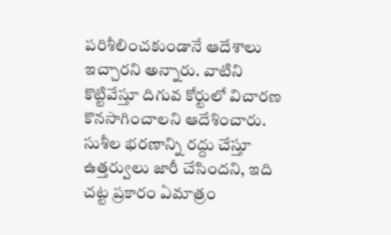పరిశీలించకుండానే ఆదేశాలు ఇచ్చారని అన్నారు. వాటిని కొట్టివేస్తూ దిగువ కోర్టులో విచారణ కొనసాగించాలని ఆదేశించారు. సుశీల భరణాన్ని రద్దు చేస్తూ ఉత్తర్వులు జారీ చేసిందని, ఇది చట్ట ప్రకారం ఏమాత్రం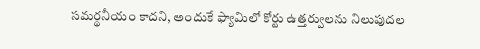సమర్థనీయం కాదని, అందుకే ఫ్యామిలో కోర్టు ఉత్తర్వులను నిలుపుదల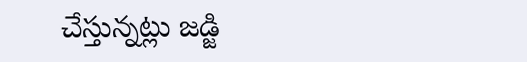చేస్తున్నట్లు జడ్జి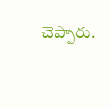చెప్పారు.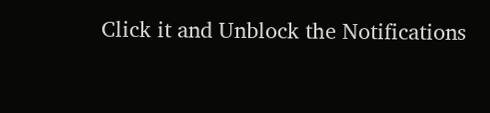Click it and Unblock the Notifications